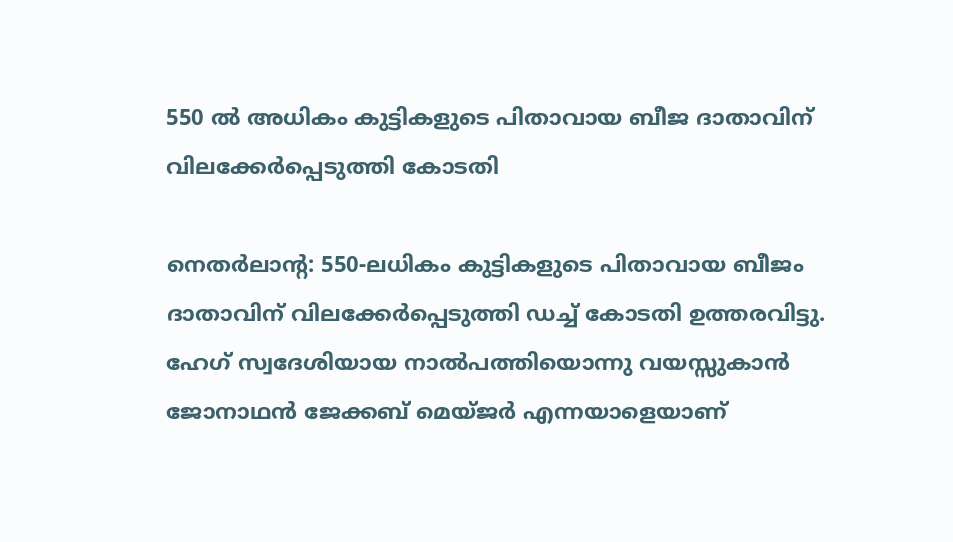550 ല്‍ അധികം കുട്ടികളുടെ പിതാവായ ബീജ ദാതാവിന്  വിലക്കേര്‍പ്പെടുത്തി കോടതി

നെതര്‍ലാന്റ: 550-ലധികം കുട്ടികളുടെ പിതാവായ ബീജം ദാതാവിന് വിലക്കേര്‍പ്പെടുത്തി ഡച്ച് കോടതി ഉത്തരവിട്ടു. ഹേഗ് സ്വദേശിയായ നാല്‍പത്തിയൊന്നു വയസ്സുകാന്‍ ജോനാഥന്‍ ജേക്കബ് മെയ്ജര്‍ എന്നയാളെയാണ്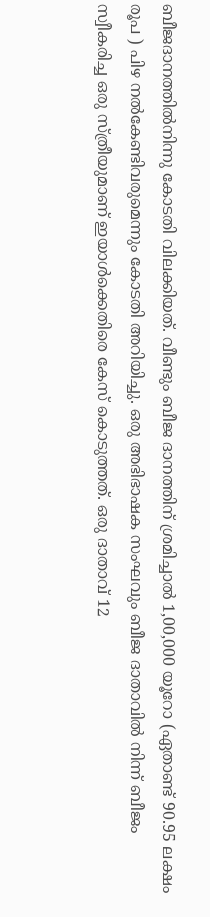ബീജദാനത്തില്‍നിന്നു കോടതി വിലക്കിയത്. വീണ്ടും ബീജ ദാനത്തിന് ശ്രമിച്ചാല്‍ 1,00,000 യൂറോ (ഏതാണ്ട് 90.95 ലക്ഷം രൂപ ) പിഴ നല്‍കേണ്ടിവരുമെന്നും കോടതി അറിയിച്ചു. ഒരു അഭിഭാഷക സംഘവും ബീജ ദാതാവില്‍ നിന്ന് ബീജം സ്വീകരിച്ച ഒരു സ്ത്രീയുമാണ് ഇയാള്‍ക്കെതിരെ കേസ് കൊടുത്തത്. ഒരു ദാതാവ് 12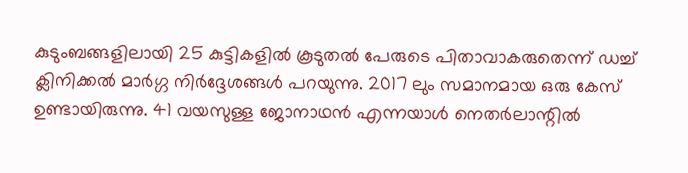കുടുംബങ്ങളിലായി 25 കുട്ടികളില്‍ കൂടുതല്‍ പേരുടെ പിതാവാകരുതെന്ന് ഡച്ച് ക്ലിനിക്കല്‍ മാര്‍ഗ്ഗ നിര്‍ദ്ദേശങ്ങള്‍ പറയുന്നു. 2017 ലും സമാനമായ ഒരു കേസ് ഉണ്ടായിരുന്നു. 41 വയസുള്ള ജോനാഥന്‍ എന്നയാള്‍ നെതര്‍ലാന്റില്‍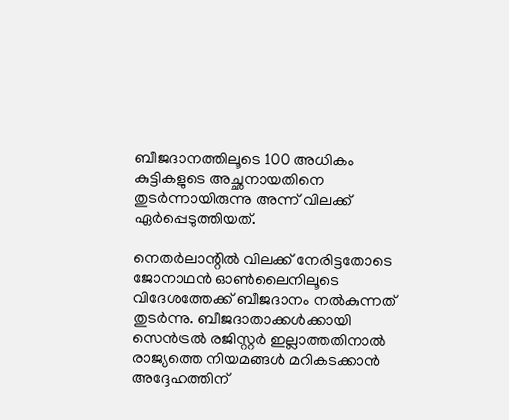ബീജദാനത്തിലൂടെ 100 അധികം കുട്ടികളുടെ അച്ഛനായതിനെ തുടര്‍ന്നായിരുന്നു അന്ന് വിലക്ക് ഏര്‍പ്പെടുത്തിയത്.

നെതര്‍ലാന്റില്‍ വിലക്ക് നേരിട്ടതോടെ ജോനാഥന്‍ ഓണ്‍ലൈനിലൂടെ വിദേശത്തേക്ക് ബീജദാനം നല്‍കുന്നത് തുടര്‍ന്നു. ബീജദാതാക്കള്‍ക്കായി സെന്‍ട്രല്‍ രജിസ്റ്റര്‍ ഇല്ലാത്തതിനാല്‍ രാജ്യത്തെ നിയമങ്ങള്‍ മറികടക്കാന്‍ അദ്ദേഹത്തിന്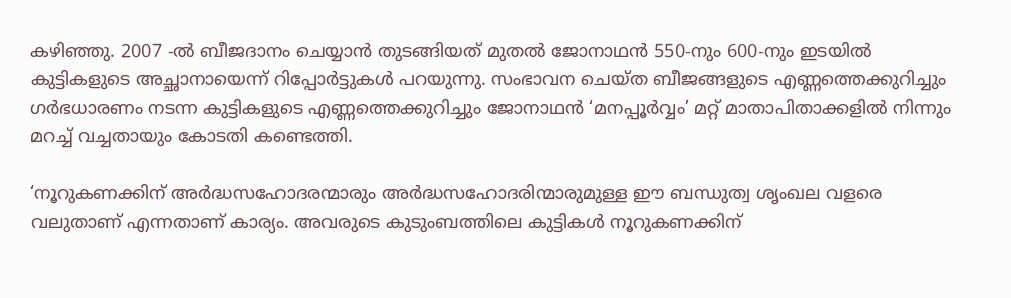കഴിഞ്ഞു. 2007 -ല്‍ ബീജദാനം ചെയ്യാന്‍ തുടങ്ങിയത് മുതല്‍ ജോനാഥന്‍ 550-നും 600-നും ഇടയില്‍ കുട്ടികളുടെ അച്ഛാനായെന്ന് റിപ്പോര്‍ട്ടുകള്‍ പറയുന്നു. സംഭാവന ചെയ്ത ബീജങ്ങളുടെ എണ്ണത്തെക്കുറിച്ചും ഗര്‍ഭധാരണം നടന്ന കുട്ടികളുടെ എണ്ണത്തെക്കുറിച്ചും ജോനാഥന്‍ ‘മനപ്പൂര്‍വ്വം’ മറ്റ് മാതാപിതാക്കളില്‍ നിന്നും മറച്ച് വച്ചതായും കോടതി കണ്ടെത്തി.

‘നൂറുകണക്കിന് അര്‍ദ്ധസഹോദരന്മാരും അര്‍ദ്ധസഹോദരിന്മാരുമുള്ള ഈ ബന്ധുത്വ ശൃംഖല വളരെ വലുതാണ് എന്നതാണ് കാര്യം. അവരുടെ കുടുംബത്തിലെ കുട്ടികള്‍ നൂറുകണക്കിന്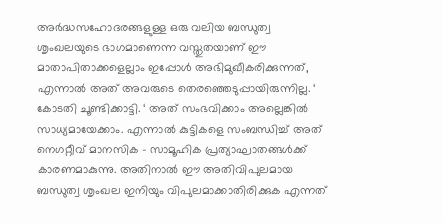അര്‍ദ്ധസഹോദരങ്ങളുള്ള ഒരു വലിയ ബന്ധുത്വ ശൃംഖലയുടെ ഭാഗമാണെന്ന വസ്തുതയാണ് ഈ മാതാപിതാക്കളെല്ലാം ഇപ്പോള്‍ അഭിമുഖീകരിക്കുന്നത്, എന്നാല്‍ അത് അവരുടെ തെരഞ്ഞെടുപ്പായിരുന്നില്ല. ‘ കോടതി ചൂണ്ടിക്കാട്ടി. ‘ അത് സംഭവിക്കാം അല്ലെങ്കില്‍ സാധ്യമായേക്കാം. എന്നാല്‍ കുട്ടികളെ സംബന്ധിച്ച് അത് നെഗറ്റീവ് മാനസിക – സാമൂഹിക പ്രത്യാഘാതങ്ങള്‍ക്ക് കാരണമാകുന്നു. അതിനാല്‍ ഈ അതിവിപുലമായ ബന്ധുത്വ ശൃംഖല ഇനിയും വിപുലമാക്കാതിരിക്കുക എന്നത്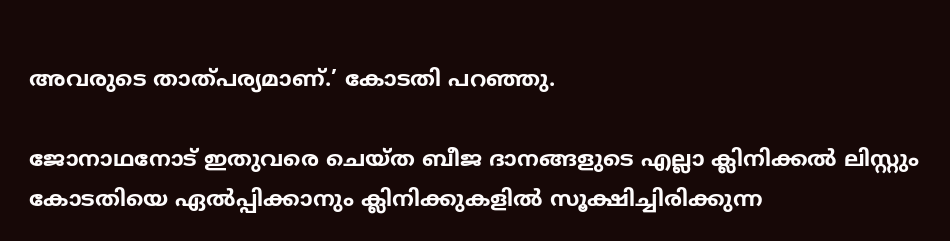അവരുടെ താത്പര്യമാണ്.’ കോടതി പറഞ്ഞു.

ജോനാഥനോട് ഇതുവരെ ചെയ്ത ബീജ ദാനങ്ങളുടെ എല്ലാ ക്ലിനിക്കല്‍ ലിസ്റ്റും കോടതിയെ ഏല്‍പ്പിക്കാനും ക്ലിനിക്കുകളില്‍ സൂക്ഷിച്ചിരിക്കുന്ന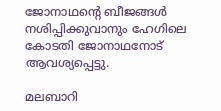ജോനാഥന്റെ ബീജങ്ങള്‍ നശിപ്പിക്കുവാനും ഹേഗിലെ കോടതി ജോനാഥനോട് ആവശ്യപ്പെട്ടു.

മലബാറി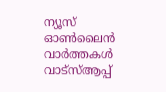ന്യൂസ് ഓണ്‍ലൈന്‍ വാര്‍ത്തകള്‍ വാട്‌സ്ആപ്പ്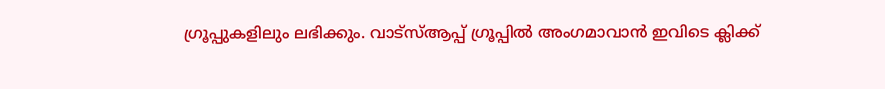ഗ്രൂപ്പുകളിലും ലഭിക്കും. വാട്‌സ്ആപ്പ് ഗ്രൂപ്പില്‍ അംഗമാവാന്‍ ഇവിടെ ക്ലിക്ക്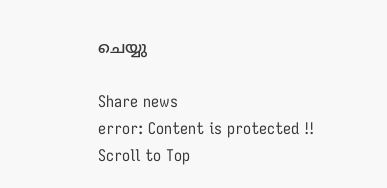ചെയ്യു

Share news
error: Content is protected !!
Scroll to Top